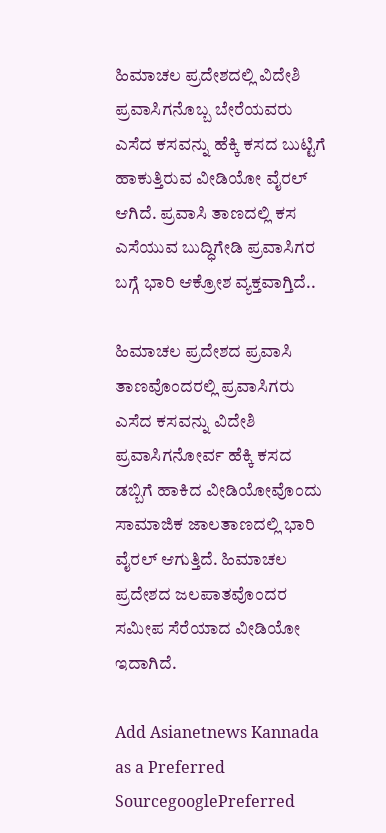ಹಿಮಾಚಲ ಪ್ರದೇಶದಲ್ಲಿ ವಿದೇಶಿ ಪ್ರವಾಸಿಗನೊಬ್ಬ ಬೇರೆಯವರು ಎಸೆದ ಕಸವನ್ನು ಹೆಕ್ಕಿ ಕಸದ ಬುಟ್ಟಿಗೆ ಹಾಕುತ್ತಿರುವ ವೀಡಿಯೋ ವೈರಲ್ ಆಗಿದೆ. ಪ್ರವಾಸಿ ತಾಣದಲ್ಲಿ ಕಸ ಎಸೆಯುವ ಬುದ್ಧಿಗೇಡಿ ಪ್ರವಾಸಿಗರ ಬಗ್ಗೆ ಭಾರಿ ಆಕ್ರೋಶ ವ್ಯಕ್ತವಾಗ್ತಿದೆ..

ಹಿಮಾಚಲ ಪ್ರದೇಶದ ಪ್ರವಾಸಿ ತಾಣವೊಂದರಲ್ಲಿ ಪ್ರವಾಸಿಗರು ಎಸೆದ ಕಸವನ್ನು ವಿದೇಶಿ ಪ್ರವಾಸಿಗನೋರ್ವ ಹೆಕ್ಕಿ ಕಸದ ಡಬ್ಬಿಗೆ ಹಾಕಿದ ವೀಡಿಯೋವೊಂದು ಸಾಮಾಜಿಕ ಜಾಲತಾಣದಲ್ಲಿ ಭಾರಿ ವೈರಲ್ ಆಗುತ್ತಿದೆ. ಹಿಮಾಚಲ ಪ್ರದೇಶದ ಜಲಪಾತವೊಂದರ ಸಮೀಪ ಸೆರೆಯಾದ ವೀಡಿಯೋ ಇದಾಗಿದೆ.

Add Asianetnews Kannada as a Preferred SourcegooglePreferred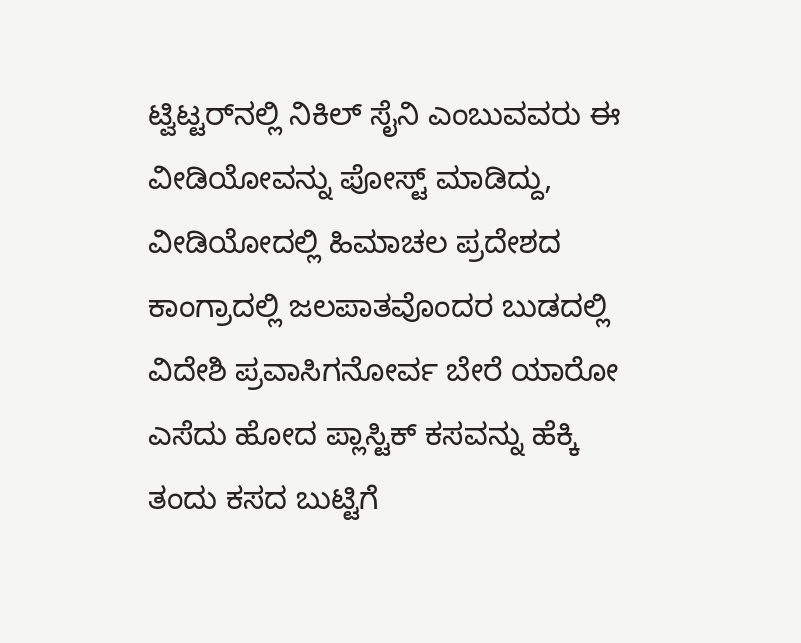ಟ್ವಿಟ್ಟರ್‌ನಲ್ಲಿ ನಿಕಿಲ್ ಸೈನಿ ಎಂಬುವವರು ಈ ವೀಡಿಯೋವನ್ನು ಪೋಸ್ಟ್ ಮಾಡಿದ್ದು, ವೀಡಿಯೋದಲ್ಲಿ ಹಿಮಾಚಲ ಪ್ರದೇಶದ ಕಾಂಗ್ರಾದಲ್ಲಿ ಜಲಪಾತವೊಂದರ ಬುಡದಲ್ಲಿ ವಿದೇಶಿ ಪ್ರವಾಸಿಗನೋರ್ವ ಬೇರೆ ಯಾರೋ ಎಸೆದು ಹೋದ ಪ್ಲಾಸ್ಟಿಕ್ ಕಸವನ್ನು ಹೆಕ್ಕಿ ತಂದು ಕಸದ ಬುಟ್ಟಿಗೆ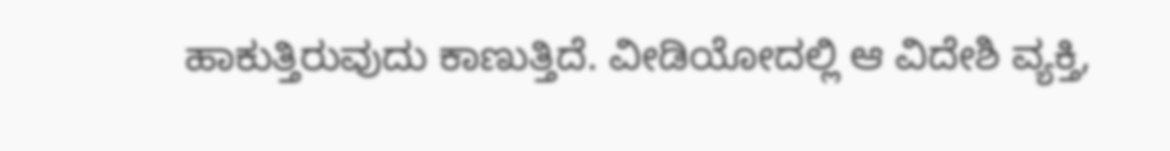ಹಾಕುತ್ತಿರುವುದು ಕಾಣುತ್ತಿದೆ. ವೀಡಿಯೋದಲ್ಲಿ ಆ ವಿದೇಶಿ ವ್ಯಕ್ತಿ,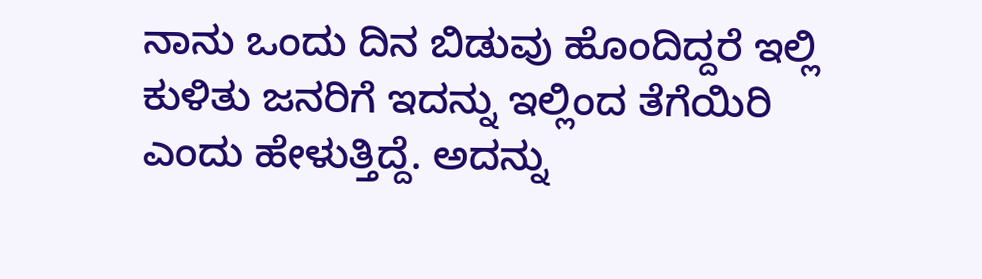ನಾನು ಒಂದು ದಿನ ಬಿಡುವು ಹೊಂದಿದ್ದರೆ ಇಲ್ಲಿ ಕುಳಿತು ಜನರಿಗೆ ಇದನ್ನು ಇಲ್ಲಿಂದ ತೆಗೆಯಿರಿ ಎಂದು ಹೇಳುತ್ತಿದ್ದೆ. ಅದನ್ನು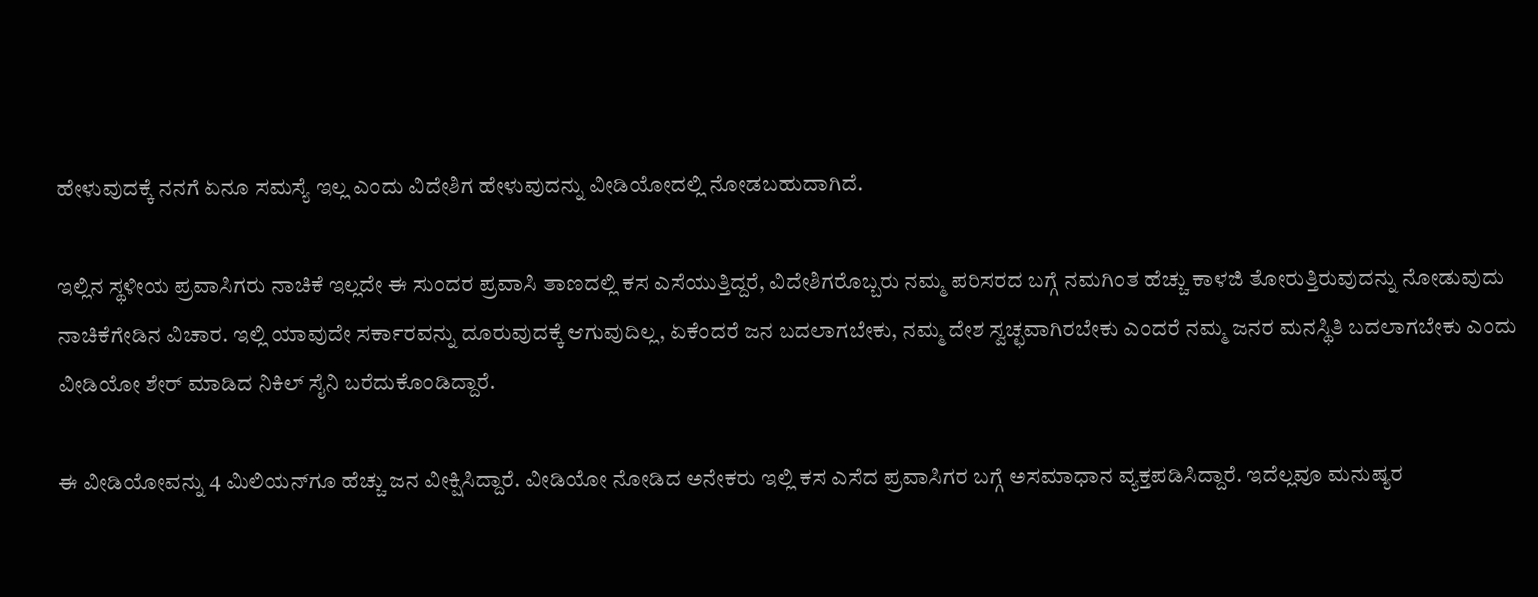ಹೇಳುವುದಕ್ಕೆ ನನಗೆ ಏನೂ ಸಮಸ್ಯೆ ಇಲ್ಲ ಎಂದು ವಿದೇಶಿಗ ಹೇಳುವುದನ್ನು ವೀಡಿಯೋದಲ್ಲಿ ನೋಡಬಹುದಾಗಿದೆ.

ಇಲ್ಲಿನ ಸ್ಥಳೀಯ ಪ್ರವಾಸಿಗರು ನಾಚಿಕೆ ಇಲ್ಲದೇ ಈ ಸುಂದರ ಪ್ರವಾಸಿ ತಾಣದಲ್ಲಿ ಕಸ ಎಸೆಯುತ್ತಿದ್ದರೆ, ವಿದೇಶಿಗರೊಬ್ಬರು ನಮ್ಮ ಪರಿಸರದ ಬಗ್ಗೆ ನಮಗಿಂತ ಹೆಚ್ಚು ಕಾಳಜಿ ತೋರುತ್ತಿರುವುದನ್ನು ನೋಡುವುದು ನಾಚಿಕೆಗೇಡಿನ ವಿಚಾರ. ಇಲ್ಲಿ ಯಾವುದೇ ಸರ್ಕಾರವನ್ನು ದೂರುವುದಕ್ಕೆ ಆಗುವುದಿಲ್ಲ, ಏಕೆಂದರೆ ಜನ ಬದಲಾಗಬೇಕು, ನಮ್ಮ ದೇಶ ಸ್ವಚ್ಛವಾಗಿರಬೇಕು ಎಂದರೆ ನಮ್ಮ ಜನರ ಮನಸ್ಥಿತಿ ಬದಲಾಗಬೇಕು ಎಂದು ವೀಡಿಯೋ ಶೇರ್ ಮಾಡಿದ ನಿಕಿಲ್ ಸೈನಿ ಬರೆದುಕೊಂಡಿದ್ದಾರೆ.

ಈ ವೀಡಿಯೋವನ್ನು 4 ಮಿಲಿಯನ್‌ಗೂ ಹೆಚ್ಚು ಜನ ವೀಕ್ಷಿಸಿದ್ದಾರೆ. ವೀಡಿಯೋ ನೋಡಿದ ಅನೇಕರು ಇಲ್ಲಿ ಕಸ ಎಸೆದ ಪ್ರವಾಸಿಗರ ಬಗ್ಗೆ ಅಸಮಾಧಾನ ವ್ಯಕ್ತಪಡಿಸಿದ್ದಾರೆ. ಇದೆಲ್ಲವೂ ಮನುಷ್ಯರ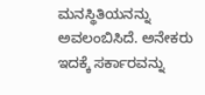ಮನಸ್ಥಿತಿಯನನ್ನು ಅವಲಂಬಿಸಿದೆ. ಅನೇಕರು ಇದಕ್ಕೆ ಸರ್ಕಾರವನ್ನು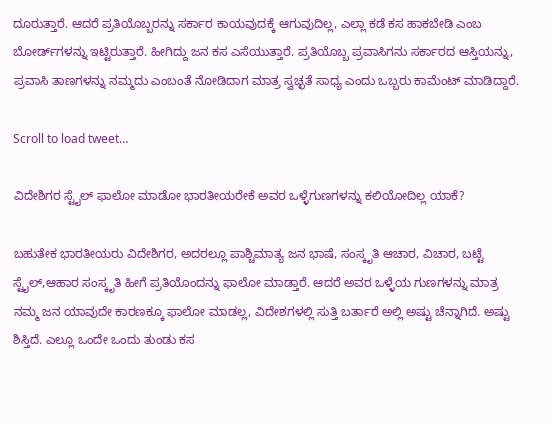ದೂರುತ್ತಾರೆ. ಆದರೆ ಪ್ರತಿಯೊಬ್ಬರನ್ನು ಸರ್ಕಾರ ಕಾಯವುದಕ್ಕೆ ಆಗುವುದಿಲ್ಲ, ಎಲ್ಲಾ ಕಡೆ ಕಸ ಹಾಕಬೇಡಿ ಎಂಬ ಬೋರ್ಡ್‌ಗಳನ್ನು ಇಟ್ಟಿರುತ್ತಾರೆ. ಹೀಗಿದ್ದು ಜನ ಕಸ ಎಸೆಯುತ್ತಾರೆ. ಪ್ರತಿಯೊಬ್ಬ ಪ್ರವಾಸಿಗನು ಸರ್ಕಾರದ ಆಸ್ತಿಯನ್ನು, ಪ್ರವಾಸಿ ತಾಣಗಳನ್ನು ನಮ್ಮದು ಎಂಬಂತೆ ನೋಡಿದಾಗ ಮಾತ್ರ ಸ್ವಚ್ಛತೆ ಸಾಧ್ಯ ಎಂದು ಒಬ್ಬರು ಕಾಮೆಂಟ್ ಮಾಡಿದ್ದಾರೆ.

Scroll to load tweet…

ವಿದೇಶಿಗರ ಸ್ಟೈಲ್ ಫಾಲೋ ಮಾಡೋ ಭಾರತೀಯರೇಕೆ ಅವರ ಒಳ್ಳೆಗುಣಗಳನ್ನು ಕಲಿಯೋದಿಲ್ಲ ಯಾಕೆ?

ಬಹುತೇಕ ಭಾರತೀಯರು ವಿದೇಶಿಗರ, ಅದರಲ್ಲೂ ಪಾಶ್ಚಿಮಾತ್ಯ ಜನ ಭಾಷೆ, ಸಂಸ್ಕೃತಿ ಆಚಾರ, ವಿಚಾರ, ಬಟ್ಟೆ ಸ್ಟೈಲ್,ಆಹಾರ ಸಂಸ್ಕೃತಿ ಹೀಗೆ ಪ್ರತಿಯೊಂದನ್ನು ಫಾಲೋ ಮಾಡ್ತಾರೆ. ಆದರೆ ಅವರ ಒಳ್ಳೆಯ ಗುಣಗಳನ್ನು ಮಾತ್ರ ನಮ್ಮ ಜನ ಯಾವುದೇ ಕಾರಣಕ್ಕೂ ಫಾಲೋ ಮಾಡಲ್ಲ, ವಿದೇಶಗಳಲ್ಲಿ ಸುತ್ತಿ ಬರ್ತಾರೆ ಅಲ್ಲಿ ಅಷ್ಟು ಚೆನ್ನಾಗಿದೆ. ಅಷ್ಟು ಶಿಸ್ತಿದೆ. ಎಲ್ಲೂ ಒಂದೇ ಒಂದು ತುಂಡು ಕಸ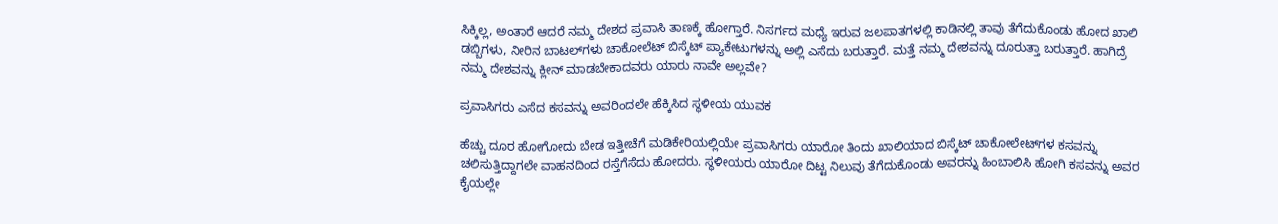ಸಿಕ್ಕಿಲ್ಲ, ಅಂತಾರೆ ಆದರೆ ನಮ್ಮ ದೇಶದ ಪ್ರವಾಸಿ ತಾಣಕ್ಕೆ ಹೋಗ್ತಾರೆ. ನಿಸರ್ಗದ ಮಧ್ಯೆ ಇರುವ ಜಲಪಾತಗಳಲ್ಲಿ ಕಾಡಿನಲ್ಲಿ ತಾವು ತೆಗೆದುಕೊಂಡು ಹೋದ ಖಾಲಿ ಡಬ್ಬಿಗಳು, ನೀರಿನ ಬಾಟಲ್‌ಗಳು ಚಾಕೋಲೆಟ್ ಬಿಸ್ಕೆಟ್ ಪ್ಯಾಕೇಟುಗಳನ್ನು ಅಲ್ಲಿ ಎಸೆದು ಬರುತ್ತಾರೆ. ಮತ್ತೆ ನಮ್ಮ ದೇಶವನ್ನು ದೂರುತ್ತಾ ಬರುತ್ತಾರೆ. ಹಾಗಿದ್ರೆ ನಮ್ಮ ದೇಶವನ್ನು ಕ್ಲೀನ್ ಮಾಡಬೇಕಾದವರು ಯಾರು ನಾವೇ ಅಲ್ಲವೇ?

ಪ್ರವಾಸಿಗರು ಎಸೆದ ಕಸವನ್ನು ಅವರಿಂದಲೇ ಹೆಕ್ಕಿಸಿದ ಸ್ಥಳೀಯ ಯುವಕ

ಹೆಚ್ಚು ದೂರ ಹೋಗೋದು ಬೇಡ ಇತ್ತೀಚೆಗೆ ಮಡಿಕೇರಿಯಲ್ಲಿಯೇ ಪ್ರವಾಸಿಗರು ಯಾರೋ ತಿಂದು ಖಾಲಿಯಾದ ಬಿಸ್ಕೆಟ್ ಚಾಕೋಲೇಟ್‌ಗಳ ಕಸವನ್ನು ಚಲಿಸುತ್ತಿದ್ದಾಗಲೇ ವಾಹನದಿಂದ ರಸ್ತೆಗೆಸೆದು ಹೋದರು. ಸ್ಥಳೀಯರು ಯಾರೋ ದಿಟ್ಟ ನಿಲುವು ತೆಗೆದುಕೊಂಡು ಅವರನ್ನು ಹಿಂಬಾಲಿಸಿ ಹೋಗಿ ಕಸವನ್ನು ಅವರ ಕೈಯಲ್ಲೇ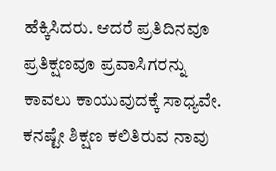ಹೆಕ್ಕಿಸಿದರು. ಆದರೆ ಪ್ರತಿದಿನವೂ ಪ್ರತಿಕ್ಷಣವೂ ಪ್ರವಾಸಿಗರನ್ನು ಕಾವಲು ಕಾಯುವುದಕ್ಕೆ ಸಾಧ್ಯವೇ. ಕನಷ್ಟೇ ಶಿಕ್ಷಣ ಕಲಿತಿರುವ ನಾವು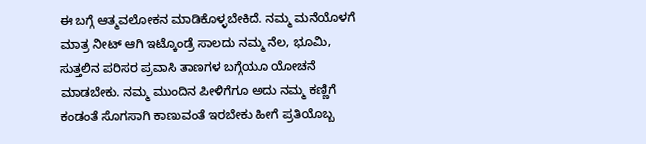ಈ ಬಗ್ಗೆ ಆತ್ಮವಲೋಕನ ಮಾಡಿಕೊಳ್ಳಬೇಕಿದೆ. ನಮ್ಮ ಮನೆಯೊಳಗೆ ಮಾತ್ರ ನೀಟ್ ಆಗಿ ಇಟ್ಕೊಂಡ್ರೆ ಸಾಲದು ನಮ್ಮ ನೆಲ, ಭೂಮಿ, ಸುತ್ತಲಿನ ಪರಿಸರ ಪ್ರವಾಸಿ ತಾಣಗಳ ಬಗ್ಗೆಯೂ ಯೋಚನೆ ಮಾಡಬೇಕು. ನಮ್ಮ ಮುಂದಿನ ಪೀಳಿಗೆಗೂ ಅದು ನಮ್ಮ ಕಣ್ಣಿಗೆ ಕಂಡಂತೆ ಸೊಗಸಾಗಿ ಕಾಣುವಂತೆ ಇರಬೇಕು ಹೀಗೆ ಪ್ರತಿಯೊಬ್ಬ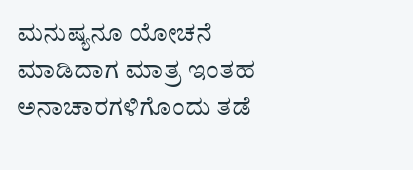ಮನುಷ್ಯನೂ ಯೋಚನೆ ಮಾಡಿದಾಗ ಮಾತ್ರ ಇಂತಹ ಅನಾಚಾರಗಳಿಗೊಂದು ತಡೆ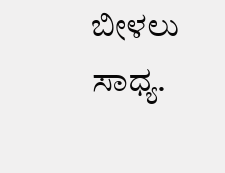ಬೀಳಲು ಸಾಧ್ಯ.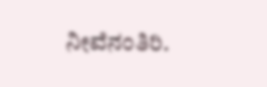ನೀವೆನಂತಿರಿ.